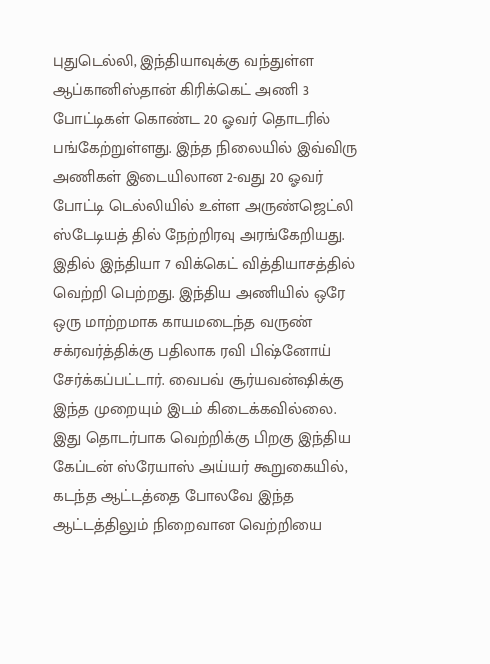புதுடெல்லி, இந்தியாவுக்கு வந்துள்ள ஆப்கானிஸ்தான் கிரிக்கெட் அணி 3 போட்டிகள் கொண்ட 20 ஓவர் தொடரில் பங்கேற்றுள்ளது. இந்த நிலையில் இவ்விரு அணிகள் இடையிலான 2-வது 20 ஓவர் போட்டி டெல்லியில் உள்ள அருண்ஜெட்லி ஸ்டேடியத் தில் நேற்றிரவு அரங்கேறியது. இதில் இந்தியா 7 விக்கெட் வித்தியாசத்தில் வெற்றி பெற்றது. இந்திய அணியில் ஒரே ஒரு மாற்றமாக காயமடைந்த வருண் சக்ரவர்த்திக்கு பதிலாக ரவி பிஷ்னோய் சேர்க்கப்பட்டார். வைபவ் சூர்யவன்ஷிக்கு இந்த முறையும் இடம் கிடைக்கவில்லை. இது தொடர்பாக வெற்றிக்கு பிறகு இந்திய கேப்டன் ஸ்ரேயாஸ் அய்யர் கூறுகையில், கடந்த ஆட்டத்தை போலவே இந்த ஆட்டத்திலும் நிறைவான வெற்றியை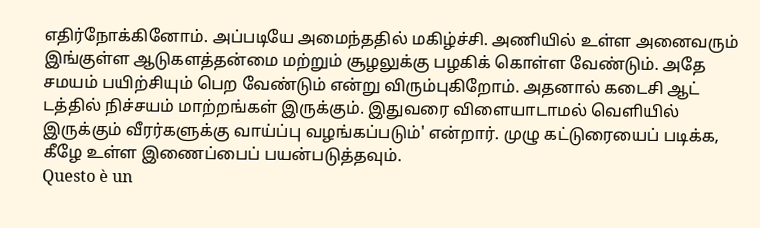எதிர்நோக்கினோம். அப்படியே அமைந்ததில் மகிழ்ச்சி. அணியில் உள்ள அனைவரும் இங்குள்ள ஆடுகளத்தன்மை மற்றும் சூழலுக்கு பழகிக் கொள்ள வேண்டும். அதே சமயம் பயிற்சியும் பெற வேண்டும் என்று விரும்புகிறோம். அதனால் கடைசி ஆட் டத்தில் நிச்சயம் மாற்றங்கள் இருக்கும். இதுவரை விளையாடாமல் வெளியில் இருக்கும் வீரர்களுக்கு வாய்ப்பு வழங்கப்படும்' என்றார். முழு கட்டுரையைப் படிக்க, கீழே உள்ள இணைப்பைப் பயன்படுத்தவும்.
Questo è un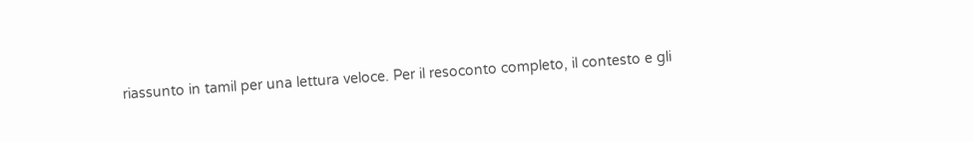riassunto in tamil per una lettura veloce. Per il resoconto completo, il contesto e gli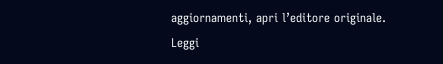aggiornamenti, apri l’editore originale.
Leggi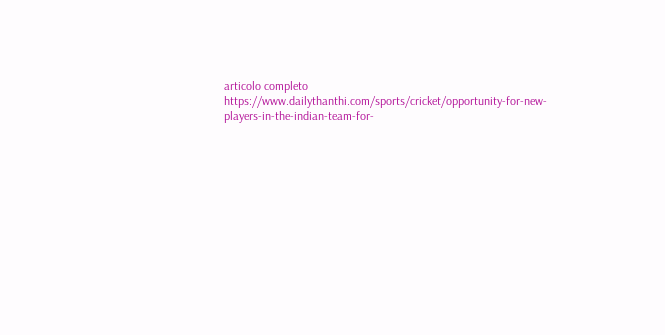articolo completo
https://www.dailythanthi.com/sports/cricket/opportunity-for-new-players-in-the-indian-team-for-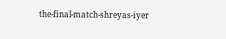the-final-match-shreyas-iyer